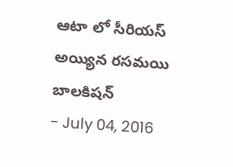ఆటా లో సీరియస్ అయ్యిన రసమయి బాలకిషన్
- July 04, 2016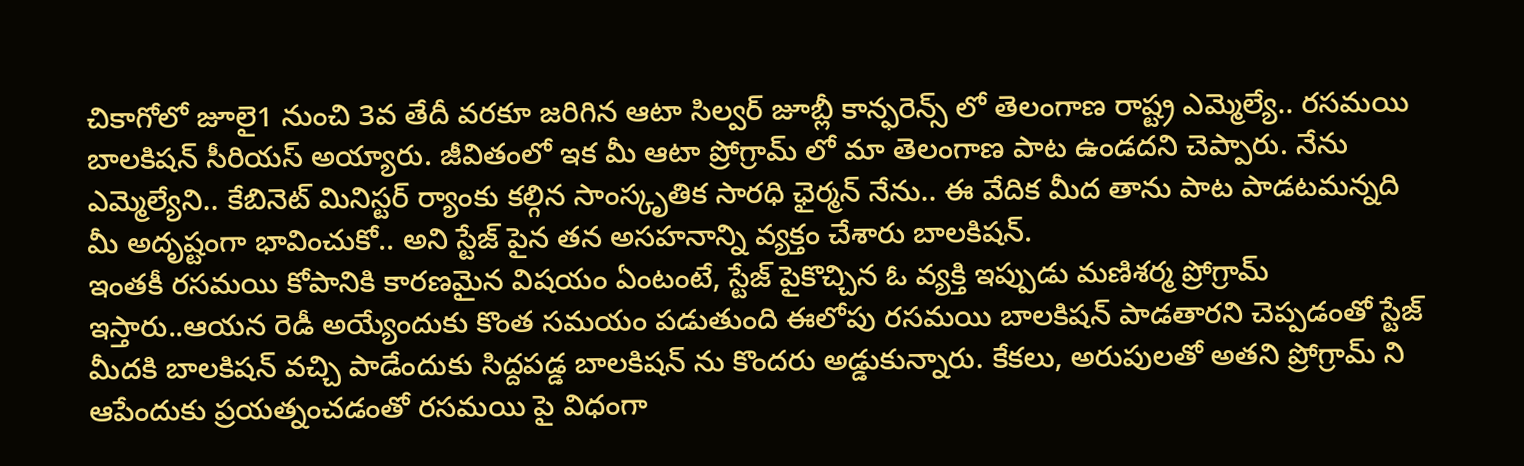చికాగోలో జూలై1 నుంచి 3వ తేదీ వరకూ జరిగిన ఆటా సిల్వర్ జూబ్లీ కాన్ఫరెన్స్ లో తెలంగాణ రాష్ట్ర ఎమ్మెల్యే.. రసమయి బాలకిషన్ సీరియస్ అయ్యారు. జీవితంలో ఇక మీ ఆటా ప్రోగ్రామ్ లో మా తెలంగాణ పాట ఉండదని చెప్పారు. నేను ఎమ్మెల్యేని.. కేబినెట్ మినిస్టర్ ర్యాంకు కల్గిన సాంస్కృతిక సారధి ఛైర్మన్ నేను.. ఈ వేదిక మీద తాను పాట పాడటమన్నది మీ అదృష్టంగా భావించుకో.. అని స్టేజ్ పైన తన అసహనాన్ని వ్యక్తం చేశారు బాలకిషన్.
ఇంతకీ రసమయి కోపానికి కారణమైన విషయం ఏంటంటే, స్టేజ్ పైకొచ్చిన ఓ వ్యక్తి ఇప్పుడు మణిశర్మ ప్రోగ్రామ్ ఇస్తారు..ఆయన రెడీ అయ్యేందుకు కొంత సమయం పడుతుంది ఈలోపు రసమయి బాలకిషన్ పాడతారని చెప్పడంతో స్టేజ్ మీదకి బాలకిషన్ వచ్చి పాడేందుకు సిద్దపడ్డ బాలకిషన్ ను కొందరు అడ్డుకున్నారు. కేకలు, అరుపులతో అతని ప్రోగ్రామ్ ని ఆపేందుకు ప్రయత్నంచడంతో రసమయి పై విధంగా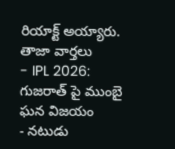రియాక్ట్ అయ్యారు.
తాజా వార్తలు
- IPL 2026: గుజరాత్ పై ముంబై ఘన విజయం
- నటుడు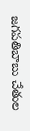జగపతిబాబు చేతుల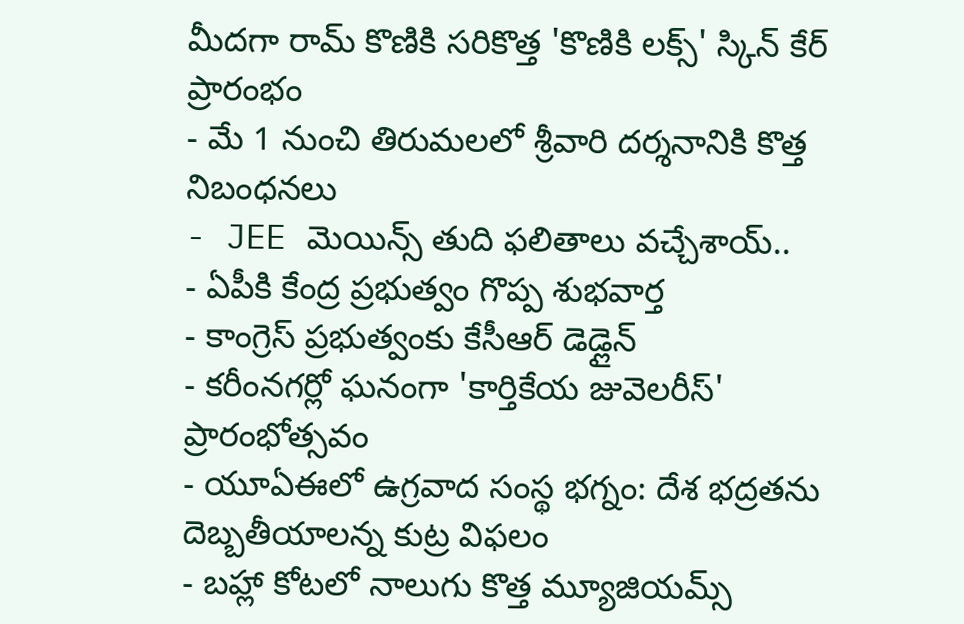మీదగా రామ్ కొణికి సరికొత్త 'కొణికి లక్స్' స్కిన్ కేర్ ప్రారంభం
- మే 1 నుంచి తిరుమలలో శ్రీవారి దర్శనానికి కొత్త నిబంధనలు
- JEE మెయిన్స్ తుది ఫలితాలు వచ్చేశాయ్..
- ఏపీకి కేంద్ర ప్రభుత్వం గొప్ప శుభవార్త
- కాంగ్రెస్ ప్రభుత్వంకు కేసీఆర్ డెడ్లైన్
- కరీంనగర్లో ఘనంగా 'కార్తికేయ జువెలరీస్' ప్రారంభోత్సవం
- యూఏఈలో ఉగ్రవాద సంస్థ భగ్నం: దేశ భద్రతను దెబ్బతీయాలన్న కుట్ర విఫలం
- బహ్లా కోటలో నాలుగు కొత్త మ్యూజియమ్స్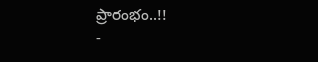ప్రారంభం..!!
-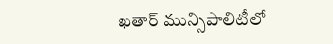ఖతార్ మున్సిపాలిటీలో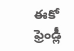ఈకో ఫ్రెండ్లీ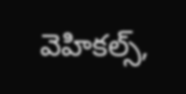వెహికల్స్,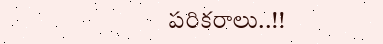పరికరాలు..!!